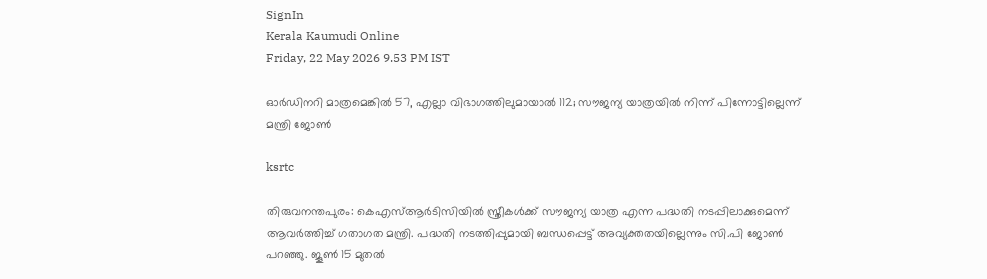SignIn
Kerala Kaumudi Online
Friday, 22 May 2026 9.53 PM IST

ഓര്‍ഡിനറി മാത്രമെങ്കില്‍ 57, എല്ലാ വിഭാഗത്തിലുമായാല്‍ 112; സൗജന്യ യാത്രയില്‍ നിന്ന് പിന്നോട്ടില്ലെന്ന് മന്ത്രി ജോണ്‍

ksrtc

തിരുവനന്തപുരം: കെഎസ്ആര്‍ടിസിയില്‍ സ്ത്രീകള്‍ക്ക് സൗജന്യ യാത്ര എന്ന പദ്ധതി നടപ്പിലാക്കുമെന്ന് ആവര്‍ത്തിച്ച് ഗതാഗത മന്ത്രി. പദ്ധതി നടത്തിപ്പുമായി ബന്ധപ്പെട്ട് അവ്യക്തതയില്ലെന്നും സി.പി ജോണ്‍ പറഞ്ഞു. ജൂണ്‍ 15 മുതല്‍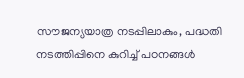സൗജന്യയാത്ര നടപ്പിലാകും, പദ്ധതി നടത്തിപ്പിനെ കുറിച്ച് പഠനങ്ങള്‍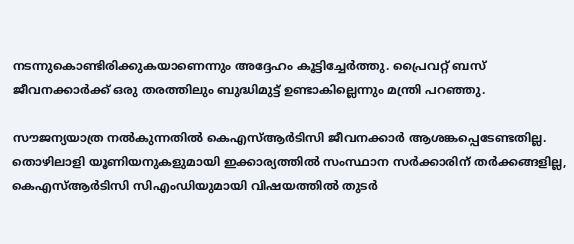നടന്നുകൊണ്ടിരിക്കുകയാണെന്നും അദ്ദേഹം കൂട്ടിച്ചേര്‍ത്തു. പ്രൈവറ്റ് ബസ് ജീവനക്കാര്‍ക്ക് ഒരു തരത്തിലും ബുദ്ധിമുട്ട് ഉണ്ടാകില്ലെന്നും മന്ത്രി പറഞ്ഞു.

സൗജന്യയാത്ര നല്‍കുന്നതില്‍ കെഎസ്ആര്‍ടിസി ജീവനക്കാര്‍ ആശങ്കപ്പെടേണ്ടതില്ല. തൊഴിലാളി യൂണിയനുകളുമായി ഇക്കാര്യത്തില്‍ സംസ്ഥാന സര്‍ക്കാരിന് തര്‍ക്കങ്ങളില്ല, കെഎസ്ആര്‍ടിസി സിഎംഡിയുമായി വിഷയത്തില്‍ തുടര്‍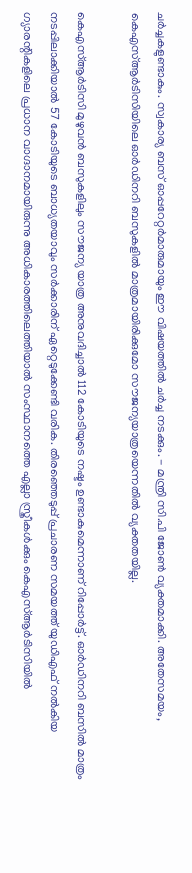ചര്‍ച്ചകളുണ്ടാകും. സ്വകാര്യ ബസ് ഓപ്പറേറ്റര്‍മാരുമായും ഈ വിഷയത്തില്‍ ചര്‍ച്ച നടക്കും. - മന്ത്രി സി.പി ജോണ്‍ വ്യക്തമാക്കി. അതേസമയം, കെഎസ്ആര്‍ടിസിയിലെ ഓര്‍ഡിനറി ബസുകളില്‍ മാത്രമായിരിക്കുമോ സൗജന്യയാത്രയെന്നതില്‍ വ്യക്തതയില്ല.

കെഎസ്ആര്‍ടിസി മുഴുവന്‍ ബസുകളിലും സൗജന്യ യാത്ര അനുവദിച്ചാല്‍ 112 കോടിയുടെ നഷ്ടം ഉണ്ടാകുമെന്നാണ് റിപ്പോര്‍ട്ട്. ഓര്‍ഡിനറി ബസില്‍ മാത്രം നടപ്പിലാക്കിയാല്‍ 57 കോടിയുടെ ബാധ്യതയാവും സര്‍ക്കാരിന് ഏറ്റെടുക്കേണ്ടി വരിക. തിരഞ്ഞെടുപ്പ് പ്രചാരണ സമയത്ത് യുഡിഎഫ് നല്‍കിയ ഗ്യാരന്റികളിലെ പ്രധാന വാഗ്ദാനമായിരുന്നു അധികാരത്തിലെത്തിയാല്‍ സംസ്ഥാനത്തെ എല്ലാ സ്ത്രീകള്‍ക്കും കെഎസ്ആര്‍ടിസിയില്‍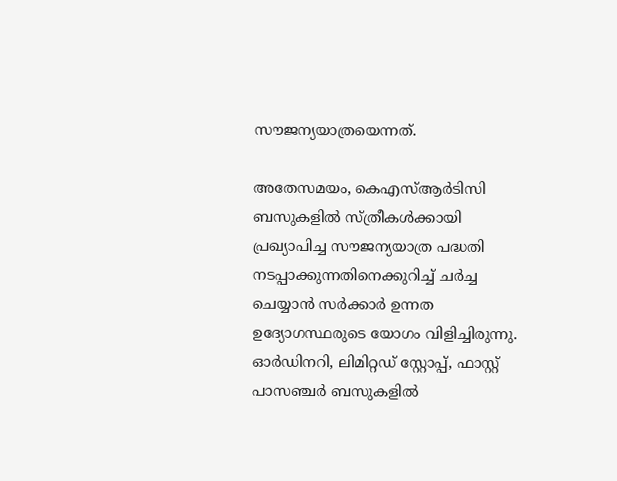സൗജന്യയാത്രയെന്നത്.

അതേസമയം, കെഎസ്ആര്‍ടിസി ബസുകളില്‍ സ്ത്രീകള്‍ക്കായി പ്രഖ്യാപിച്ച സൗജന്യയാത്ര പദ്ധതി നടപ്പാക്കുന്നതിനെക്കുറിച്ച് ചര്‍ച്ച ചെയ്യാന്‍ സര്‍ക്കാര്‍ ഉന്നത ഉദ്യോഗസ്ഥരുടെ യോഗം വിളിച്ചിരുന്നു. ഓര്‍ഡിനറി, ലിമിറ്റഡ് സ്റ്റോപ്പ്, ഫാസ്റ്റ് പാസഞ്ചര്‍ ബസുകളില്‍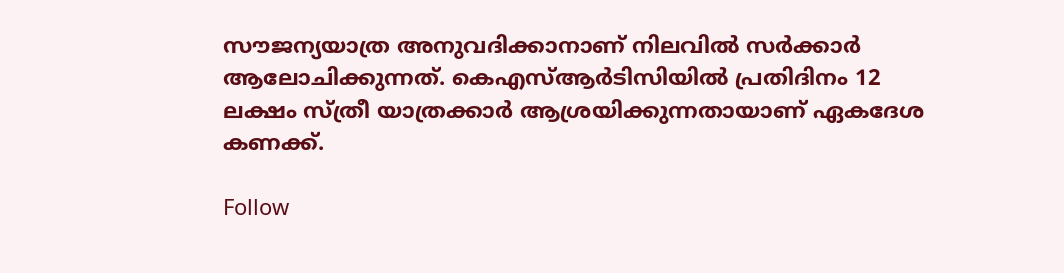സൗജന്യയാത്ര അനുവദിക്കാനാണ് നിലവില്‍ സര്‍ക്കാര്‍ ആലോചിക്കുന്നത്. കെഎസ്ആര്‍ടിസിയില്‍ പ്രതിദിനം 12 ലക്ഷം സ്ത്രീ യാത്രക്കാര്‍ ആശ്രയിക്കുന്നതായാണ് ഏകദേശ കണക്ക്.

Follow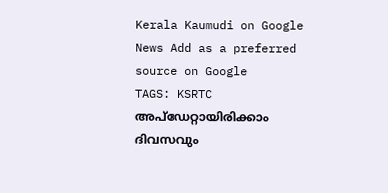Kerala Kaumudi on Google News Add as a preferred source on Google
TAGS: KSRTC
അപ്ഡേറ്റായിരിക്കാം ദിവസവും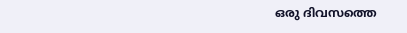ഒരു ദിവസത്തെ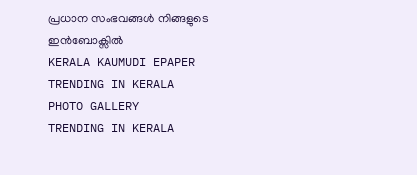പ്രധാന സംഭവങ്ങൾ നിങ്ങളുടെ ഇൻബോക്സിൽ
KERALA KAUMUDI EPAPER
TRENDING IN KERALA
PHOTO GALLERY
TRENDING IN KERALA